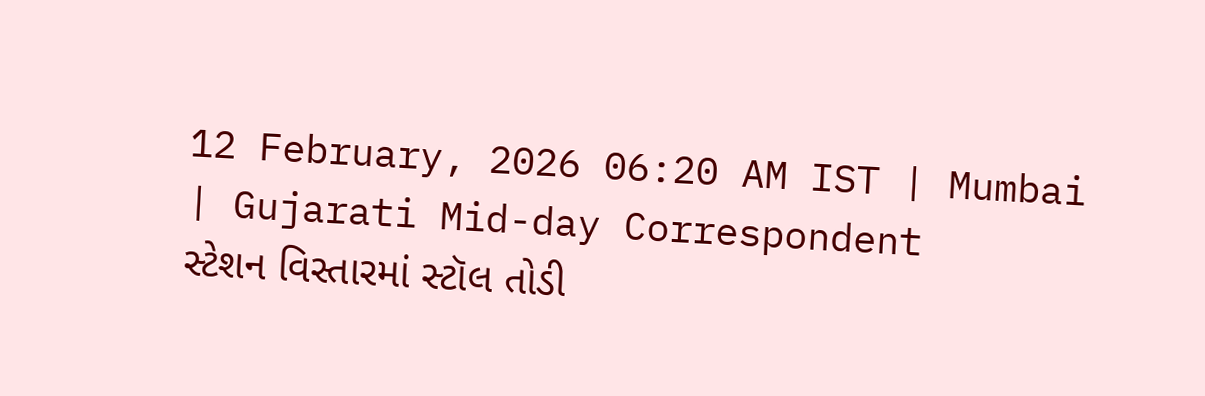12 February, 2026 06:20 AM IST | Mumbai | Gujarati Mid-day Correspondent
સ્ટેશન વિસ્તારમાં સ્ટૉલ તોડી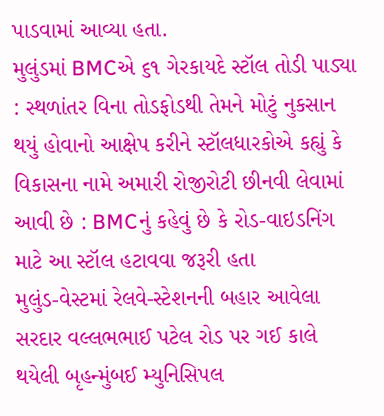પાડવામાં આવ્યા હતા.
મુલુંડમાં BMCએ ૬૧ ગેરકાયદે સ્ટૉલ તોડી પાડ્યા : સ્થળાંતર વિના તોડફોડથી તેમને મોટું નુકસાન થયું હોવાનો આક્ષેપ કરીને સ્ટૉલધારકોએ કહ્યું કે વિકાસના નામે અમારી રોજીરોટી છીનવી લેવામાં આવી છે : BMCનું કહેવું છે કે રોડ-વાઇડનિંગ માટે આ સ્ટૉલ હટાવવા જરૂરી હતા
મુલુંડ-વેસ્ટમાં રેલવે-સ્ટેશનની બહાર આવેલા સરદાર વલ્લભભાઈ પટેલ રોડ પર ગઈ કાલે થયેલી બૃહન્મુંબઈ મ્યુનિસિપલ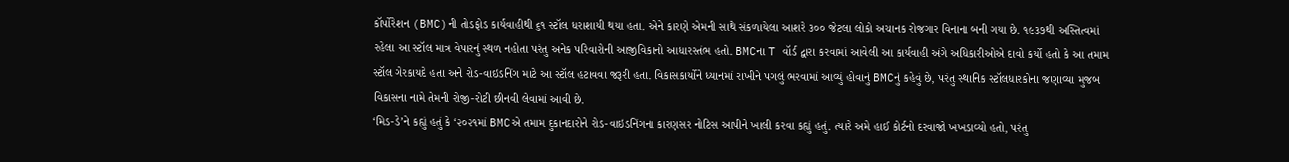કૉર્પોરેશન (BMC)ની તોડફોડ કાર્યવાહીથી ૬૧ સ્ટૉલ ધરાશાયી થયા હતા. એને કારણે એમની સાથે સંકળાયેલા આશરે ૩૦૦ જેટલા લોકો અચાનક રોજગાર વિનાના બની ગયા છે. ૧૯૩૭થી અસ્તિત્વમાં રહેલા આ સ્ટૉલ માત્ર વેપારનું સ્થળ નહોતા પરંતુ અનેક પરિવારોની આજીવિકાનો આધારસ્તંભ હતો. BMCના T વૉર્ડ દ્વારા કરવામાં આવેલી આ કાર્યવાહી અંગે અધિકારીઓએ દાવો કર્યો હતો કે આ તમામ સ્ટૉલ ગેરકાયદે હતા અને રોડ-વાઇડનિંગ માટે આ સ્ટૉલ હટાવવા જરૂરી હતા. વિકાસકાર્યોને ધ્યાનમાં રાખીને પગલું ભરવામાં આવ્યું હોવાનું BMCનું કહેવું છે, પરંતુ સ્થાનિક સ્ટૉલધારકોના જણાવ્યા મુજબ વિકાસના નામે તેમની રોજી-રોટી છીનવી લેવામાં આવી છે.
‘મિડ-ડે’ને કહ્યું હતું કે ‘૨૦૨૧માં BMCએ તમામ દુકાનદારોને રોડ-વાઇડનિંગના કારણસર નોટિસ આપીને ખાલી કરવા કહ્યું હતું. ત્યારે અમે હાઈ કોર્ટનો દરવાજો ખખડાવ્યો હતો, પરંતુ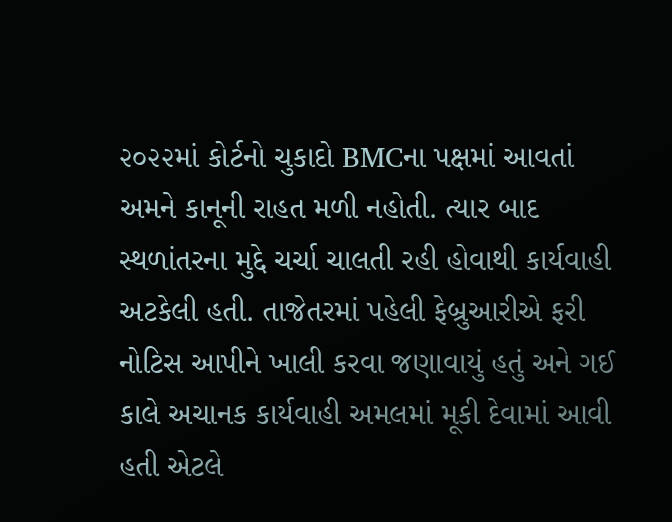૨૦૨૨માં કોર્ટનો ચુકાદો BMCના પક્ષમાં આવતાં અમને કાનૂની રાહત મળી નહોતી. ત્યાર બાદ સ્થળાંતરના મુદ્દે ચર્ચા ચાલતી રહી હોવાથી કાર્યવાહી અટકેલી હતી. તાજેતરમાં પહેલી ફેબ્રુઆરીએ ફરી નોટિસ આપીને ખાલી કરવા જણાવાયું હતું અને ગઈ કાલે અચાનક કાર્યવાહી અમલમાં મૂકી દેવામાં આવી હતી એટલે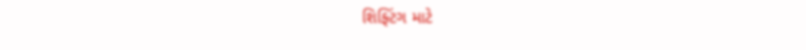શિફ્ટિંગ માટે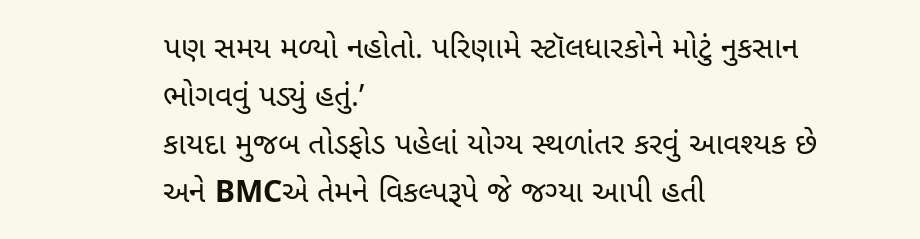પણ સમય મળ્યો નહોતો. પરિણામે સ્ટૉલધારકોને મોટું નુકસાન ભોગવવું પડ્યું હતું.’
કાયદા મુજબ તોડફોડ પહેલાં યોગ્ય સ્થળાંતર કરવું આવશ્યક છે અને BMCએ તેમને વિકલ્પરૂપે જે જગ્યા આપી હતી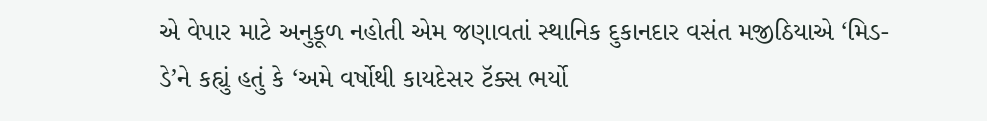એ વેપાર માટે અનુકૂળ નહોતી એમ જણાવતાં સ્થાનિક દુકાનદાર વસંત મજીઠિયાએ ‘મિડ-ડે’ને કહ્યું હતું કે ‘અમે વર્ષોથી કાયદેસર ટૅક્સ ભર્યો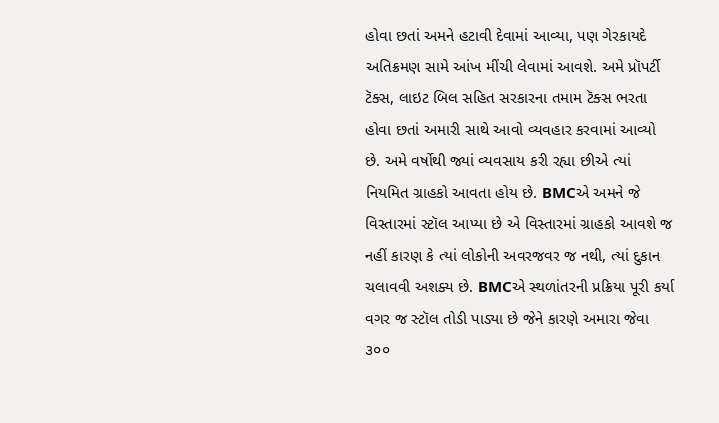હોવા છતાં અમને હટાવી દેવામાં આવ્યા, પણ ગેરકાયદે અતિક્રમણ સામે આંખ મીંચી લેવામાં આવશે. અમે પ્રૉપર્ટી ટૅક્સ, લાઇટ બિલ સહિત સરકારના તમામ ટૅક્સ ભરતા હોવા છતાં અમારી સાથે આવો વ્યવહાર કરવામાં આવ્યો છે. અમે વર્ષોથી જ્યાં વ્યવસાય કરી રહ્યા છીએ ત્યાં નિયમિત ગ્રાહકો આવતા હોય છે. BMCએ અમને જે વિસ્તારમાં સ્ટૉલ આપ્યા છે એ વિસ્તારમાં ગ્રાહકો આવશે જ નહીં કારણ કે ત્યાં લોકોની અવરજવર જ નથી, ત્યાં દુકાન ચલાવવી અશક્ય છે. BMCએ સ્થળાંતરની પ્રક્રિયા પૂરી કર્યા વગર જ સ્ટૉલ તોડી પાડ્યા છે જેને કારણે અમારા જેવા ૩૦૦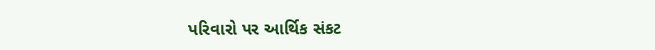પરિવારો પર આર્થિક સંકટ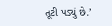તૂટી પડ્યું છે.’